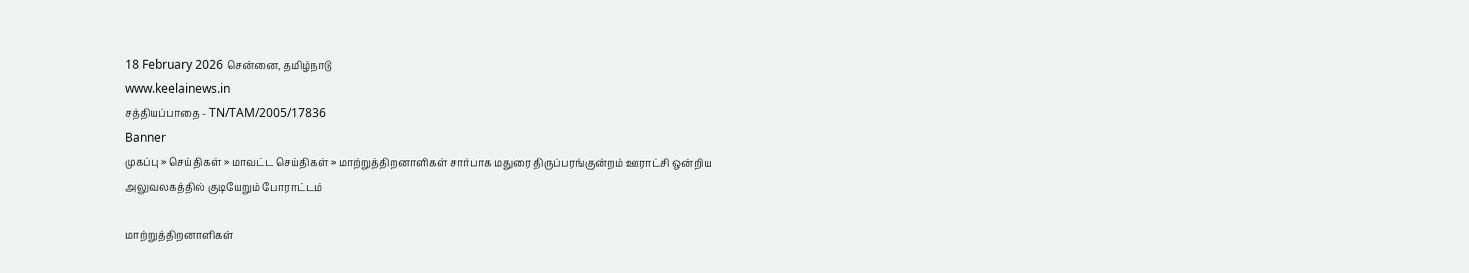18 February 2026 சென்னை, தமிழ்நாடு
www.keelainews.in
சத்தியப்பாதை - TN/TAM/2005/17836
Banner
முகப்பு » செய்திகள் » மாவட்ட செய்திகள் » மாற்றுத்திறனாளிகள் சார்பாக மதுரை திருப்பரங்குன்றம் ஊராட்சி ஒன்றிய அலுவலகத்தில் குடியேறும் போராட்டம்

மாற்றுத்திறனாளிகள்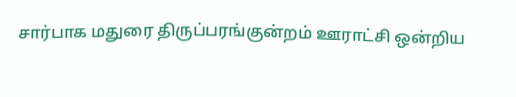சார்பாக மதுரை திருப்பரங்குன்றம் ஊராட்சி ஒன்றிய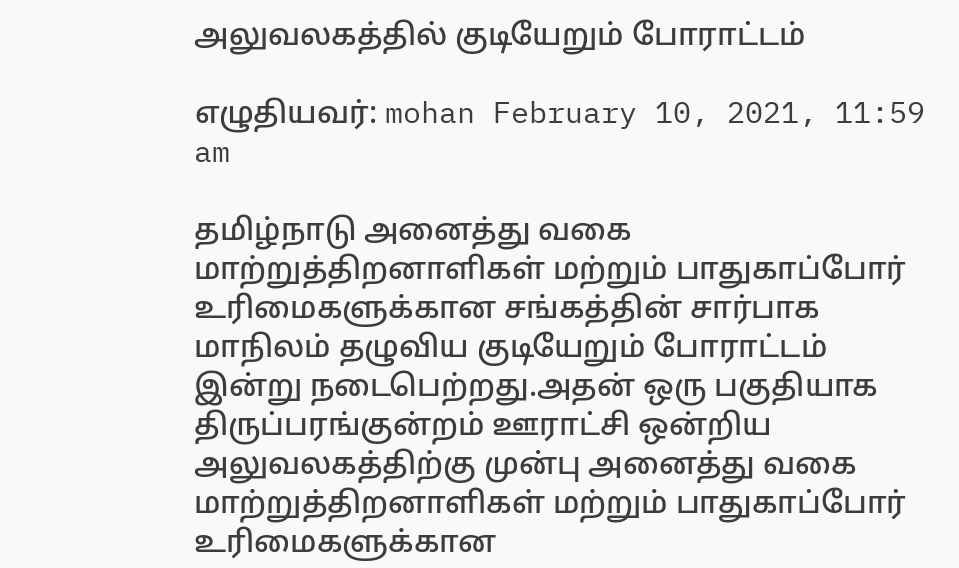அலுவலகத்தில் குடியேறும் போராட்டம்

எழுதியவர்: mohan February 10, 2021, 11:59 am

தமிழ்நாடு அனைத்து வகை மாற்றுத்திறனாளிகள் மற்றும் பாதுகாப்போர் உரிமைகளுக்கான சங்கத்தின் சார்பாக மாநிலம் தழுவிய குடியேறும் போராட்டம் இன்று நடைபெற்றது.அதன் ஒரு பகுதியாக திருப்பரங்குன்றம் ஊராட்சி ஒன்றிய அலுவலகத்திற்கு முன்பு அனைத்து வகை மாற்றுத்திறனாளிகள் மற்றும் பாதுகாப்போர் உரிமைகளுக்கான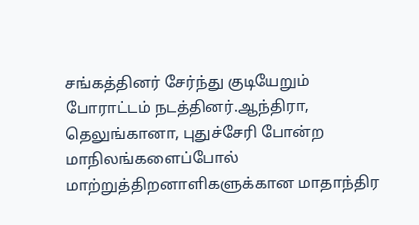சங்கத்தினர் சேர்ந்து குடியேறும் போராட்டம் நடத்தினர்.ஆந்திரா, தெலுங்கானா, புதுச்சேரி போன்ற மாநிலங்களைப்போல் மாற்றுத்திறனாளிகளுக்கான மாதாந்திர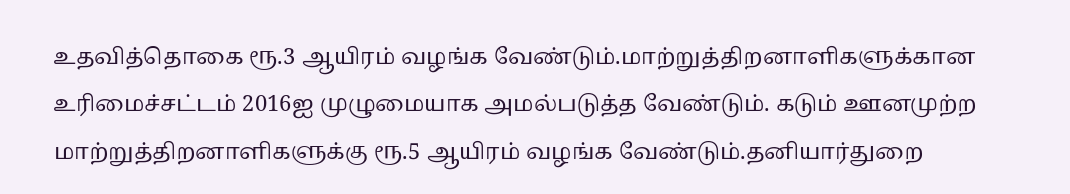உதவித்தொகை ரூ.3 ஆயிரம் வழங்க வேண்டும்.மாற்றுத்திறனாளிகளுக்கான உரிமைச்சட்டம் 2016ஐ முழுமையாக அமல்படுத்த வேண்டும். கடும் ஊனமுற்ற மாற்றுத்திறனாளிகளுக்கு ரூ.5 ஆயிரம் வழங்க வேண்டும்.தனியார்துறை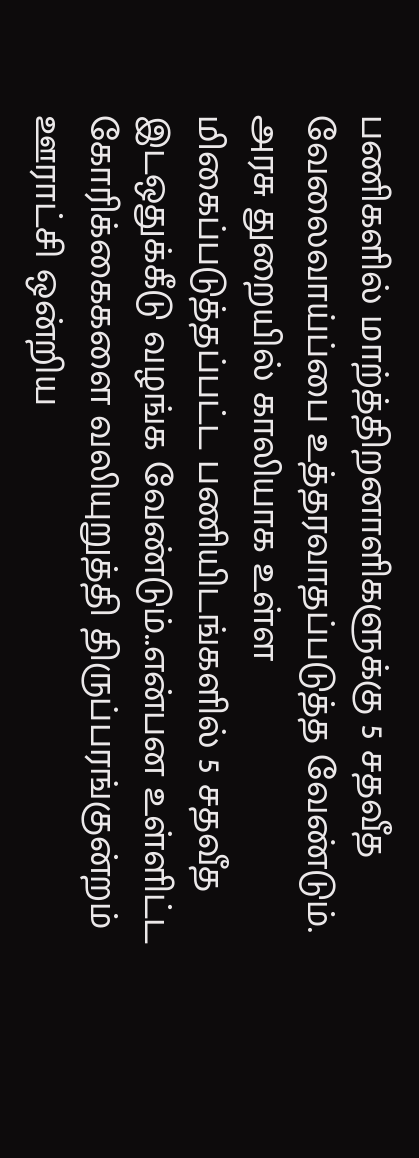பணிகளில் மாற்த்திறனாளிகளுக்கு 5 சதவீத வேலைவாய்ப்பை உத்தரவாதப்படுத்த வேண்டும். அரசு துறையில் காலியாக உள்ள மிகைப்படுத்தப்பட்ட பணியிடங்களில் 5 சதவீத இடஒதுக்கீடு வழங்க வேண்டும்..என்பன உள்ளிட்ட கோரிக்கைகளை வலியுறுத்தி திருப்பரங்குன்றம் ஊராட்சி ஒன்றிய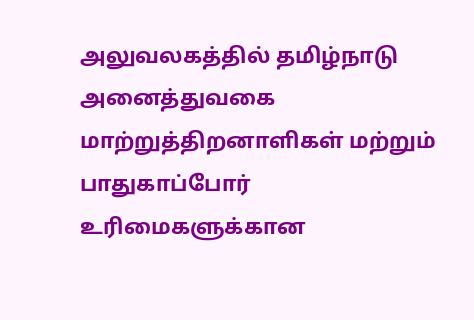அலுவலகத்தில் தமிழ்நாடு அனைத்துவகை மாற்றுத்திறனாளிகள் மற்றும் பாதுகாப்போர் உரிமைகளுக்கான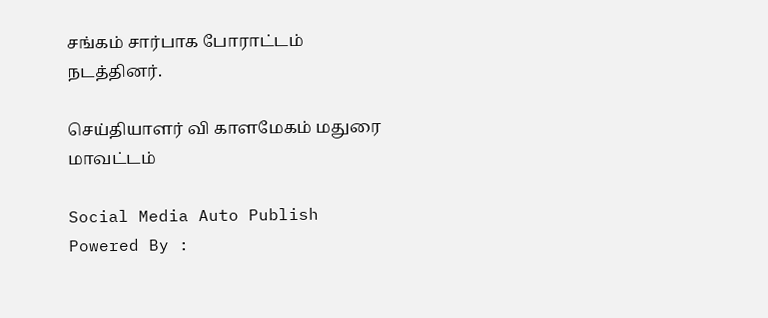சங்கம் சார்பாக போராட்டம் நடத்தினர்.

செய்தியாளர் வி காளமேகம் மதுரை மாவட்டம்

Social Media Auto Publish Powered By :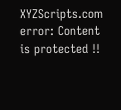XYZScripts.com
error: Content is protected !!